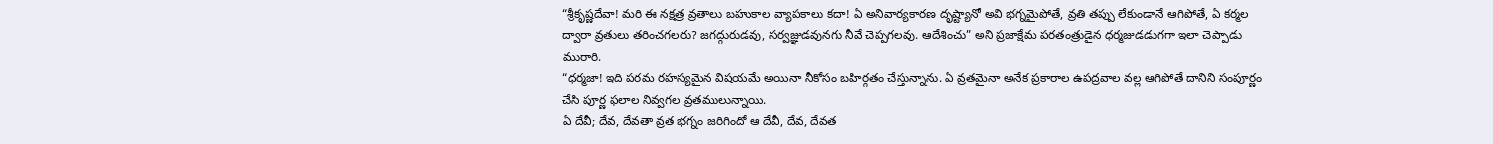“శ్రీకృష్ణదేవా! మరి ఈ నక్షత్ర వ్రతాలు బహుకాల వ్యాపకాలు కదా! ఏ అనివార్యకారణ దృష్ట్యానో అవి భగ్నమైపోతే, వ్రతి తప్పు లేకుండానే ఆగిపోతే, ఏ కర్మల ద్వారా వ్రతులు తరించగలరు? జగద్గురుడవు, సర్వజ్ఞుడవునగు నీవే చెప్పగలవు. ఆదేశించు” అని ప్రజాక్షేమ పరతంత్రుడైన ధర్మజుడడుగగా ఇలా చెప్పాడు మురారి.
“ధర్మజా! ఇది పరమ రహస్యమైన విషయమే అయినా నీకోసం బహిర్గతం చేస్తున్నాను. ఏ వ్రతమైనా అనేక ప్రకారాల ఉపద్రవాల వల్ల ఆగిపోతే దానిని సంపూర్ణం చేసి పూర్ణ ఫలాల నివ్వగల వ్రతములున్నాయి.
ఏ దేవీ; దేవ, దేవతా వ్రత భగ్నం జరిగిందో ఆ దేవీ, దేవ, దేవత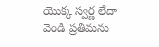యొక్క స్వర్ణ లేదా వెండి ప్రతిమను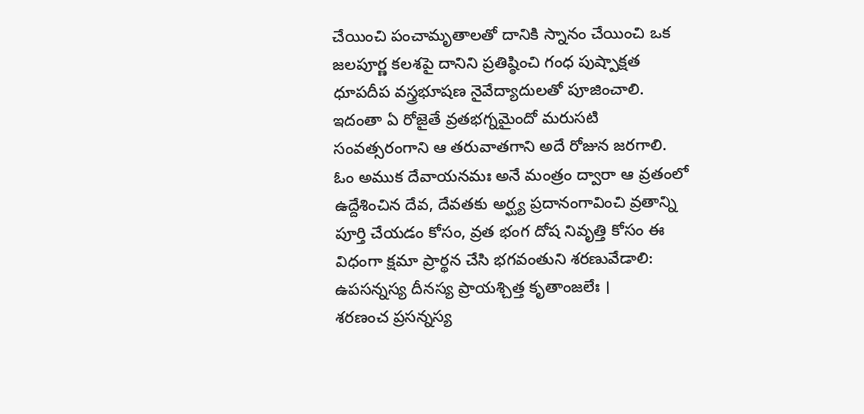చేయించి పంచామృతాలతో దానికి స్నానం చేయించి ఒక జలపూర్ణ కలశపై దానిని ప్రతిష్ఠించి గంధ పుష్పాక్షత ధూపదీప వస్త్రభూషణ నైవేద్యాదులతో పూజించాలి. ఇదంతా ఏ రోజైతే వ్రతభగ్నమైందో మరుసటి సంవత్సరంగాని ఆ తరువాతగాని అదే రోజున జరగాలి.
ఓం అముక దేవాయనమః అనే మంత్రం ద్వారా ఆ వ్రతంలో ఉద్దేశించిన దేవ, దేవతకు అర్ఘ్య ప్రదానంగావించి వ్రతాన్ని పూర్తి చేయడం కోసం, వ్రత భంగ దోష నివృత్తి కోసం ఈ విధంగా క్షమా ప్రార్థన చేసి భగవంతుని శరణువేడాలి:
ఉపసన్నస్య దీనస్య ప్రాయశ్చిత్త కృతాంజలేః ।
శరణంచ ప్రసన్నస్య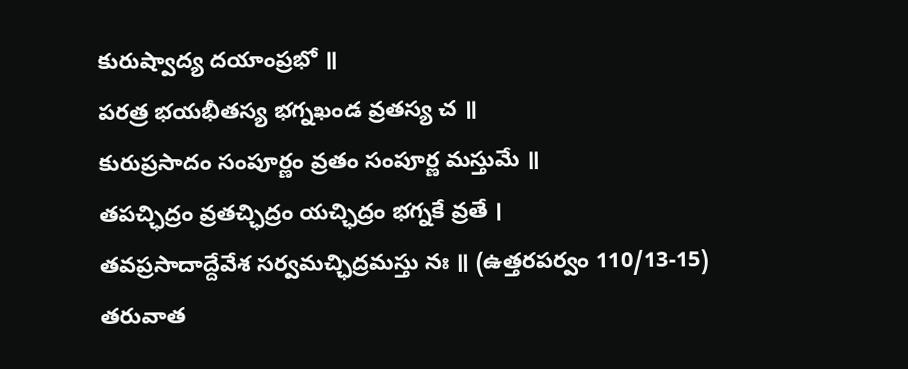కురుష్వాద్య దయాంప్రభో ॥
పరత్ర భయభీతస్య భగ్నఖండ వ్రతస్య చ ॥
కురుప్రసాదం సంపూర్ణం వ్రతం సంపూర్ణ మస్తుమే ॥
తపచ్ఛిద్రం వ్రతచ్ఛిద్రం యచ్ఛిద్రం భగ్నకే వ్రతే ।
తవప్రసాదాద్దేవేశ సర్వమచ్ఛిద్రమస్తు నః ॥ (ఉత్తరపర్వం 110/13-15)
తరువాత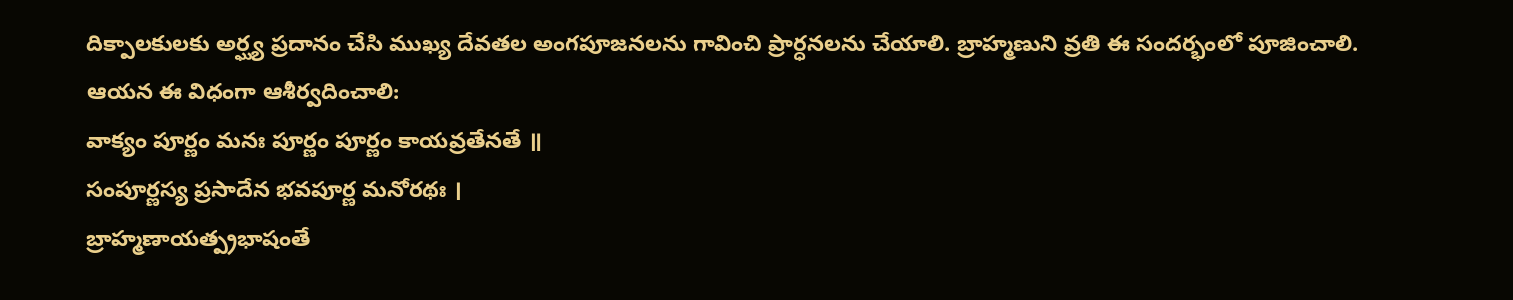దిక్పాలకులకు అర్ఘ్య ప్రదానం చేసి ముఖ్య దేవతల అంగపూజనలను గావించి ప్రార్ధనలను చేయాలి. బ్రాహ్మణుని వ్రతి ఈ సందర్భంలో పూజించాలి.
ఆయన ఈ విధంగా ఆశీర్వదించాలి:
వాక్యం పూర్ణం మనః పూర్ణం పూర్ణం కాయవ్రతేనతే ॥
సంపూర్ణస్య ప్రసాదేన భవపూర్ణ మనోరథః ।
బ్రాహ్మణాయత్ప్రభాషంతే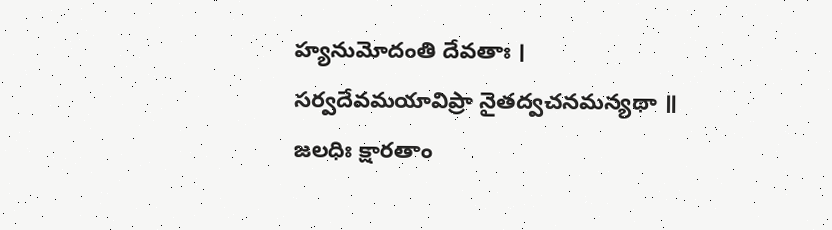హ్యనుమోదంతి దేవతాః ।
సర్వదేవమయావిప్రా నైతద్వచనమన్యథా ॥
జలధిః క్షారతాం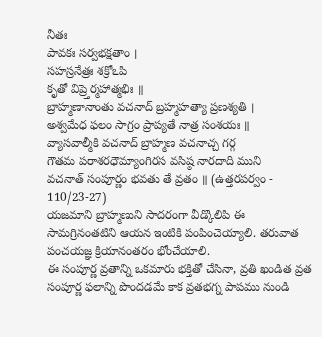నీతః
పావకః సర్వభక్షతాం ।
సహస్రనేత్రః శక్రోఽపి
కృతో విప్ర్తెర్మహాత్మభిః ॥
బ్రాహ్మణానాంతు వచనాద్ బ్రహ్మహత్యా ప్రణశ్యతి ।
అశ్వమేధ ఫలం సాగ్రం ప్రాప్యతే నాత్ర సంశయః ॥
వ్యాసవాల్మీకి వచనాద్ బ్రాహ్మణ వచనాచ్చ గర్గ
గౌతమ పరాశరధౌమ్యాంగిరస వసిష్ఠ నారదాది ముని
వచనాత్ సంపూర్ణం భవతు తే వ్రతం ॥ (ఉత్తరపర్వం - 110/23-27)
యజమాని బ్రాహ్మణుని సాదరంగా వీడ్కొలిపి ఈ సామగ్రినంతటిని ఆయన ఇంటికి పంపించెయ్యాలి. తరువాత పంచయజ్ఞ క్రియానంతరం భోంచేయాలి.
ఈ సంపూర్ణ వ్రతాన్ని ఒకమారు భక్తితో చేసినా, వ్రతి ఖండిత వ్రత సంపూర్ణ ఫలాన్ని పొందడమే కాక వ్రతభగ్న పాపము నుండి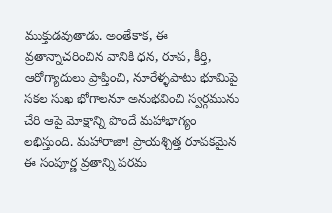ముక్తుడవుతాడు. అంతేకాక, ఈ వ్రతాన్నాచరించిన వానికి ధన, రూప, కీర్తి, ఆరోగ్యాదులు ప్రాప్తించి, నూరేళ్ళపాటు భూమిపై సకల సుఖ భోగాలనూ అనుభవించి స్వర్గమును చేరి ఆపై మోక్షాన్ని పొందే మహాభాగ్యం లభిస్తుంది. మహారాజా! ప్రాయశ్చిత్త రూపకమైన ఈ సంపూర్ణ వ్రతాన్ని పరమ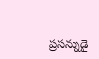ప్రసన్నుడై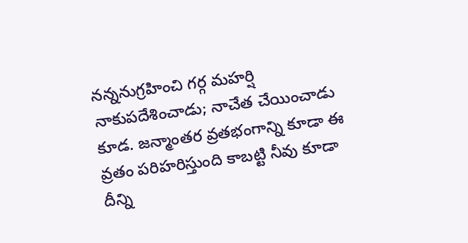నన్ననుగ్రహించి గర్గ మహర్షి నాకుపదేశించాడు; నాచేత చేయించాడు కూడ. జన్మాంతర వ్రతభంగాన్ని కూడా ఈ వ్రతం పరిహరిస్తుంది కాబట్టి నీవు కూడా దీన్ని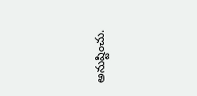అనుష్టించు.